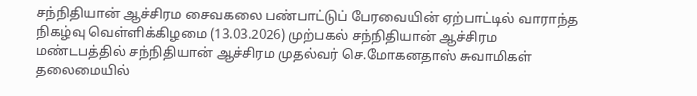சந்நிதியான் ஆச்சிரம சைவகலை பண்பாட்டுப் பேரவையின் ஏற்பாட்டில் வாராந்த நிகழ்வு வெள்ளிக்கிழமை (13.03.2026) முற்பகல் சந்நிதியான் ஆச்சிரம மண்டபத்தில் சந்நிதியான் ஆச்சிரம முதல்வர் செ.மோகனதாஸ் சுவாமிகள் தலைமையில்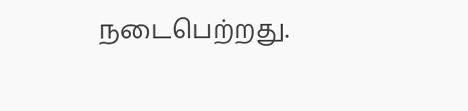நடைபெற்றது.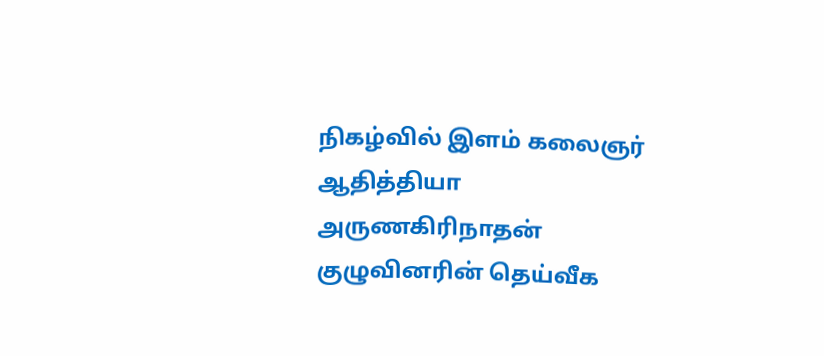நிகழ்வில் இளம் கலைஞர் ஆதித்தியா அருணகிரிநாதன் குழுவினரின் தெய்வீக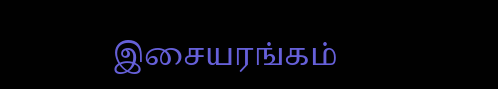இசையரங்கம்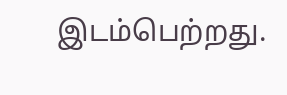இடம்பெற்றது.